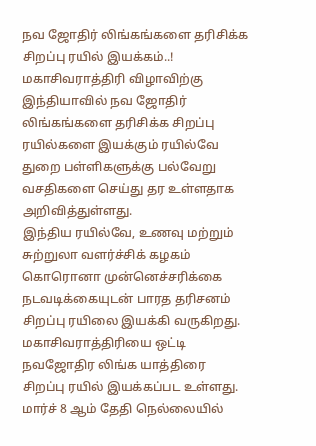நவ ஜோதிர் லிங்கங்களை தரிசிக்க சிறப்பு ரயில் இயக்கம்..!
மகாசிவராத்திரி விழாவிற்கு இந்தியாவில் நவ ஜோதிர் லிங்கங்களை தரிசிக்க சிறப்பு ரயில்களை இயக்கும் ரயில்வே துறை பள்ளிகளுக்கு பல்வேறு வசதிகளை செய்து தர உள்ளதாக அறிவித்துள்ளது.
இந்திய ரயில்வே, உணவு மற்றும் சுற்றுலா வளர்ச்சிக் கழகம் கொரொனா முன்னெச்சரிக்கை நடவடிக்கையுடன் பாரத தரிசனம் சிறப்பு ரயிலை இயக்கி வருகிறது. மகாசிவராத்திரியை ஒட்டி நவஜோதிர லிங்க யாத்திரை சிறப்பு ரயில் இயக்கப்பட உள்ளது.
மார்ச் 8 ஆம் தேதி நெல்லையில்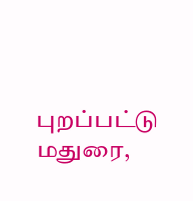புறப்பட்டு மதுரை,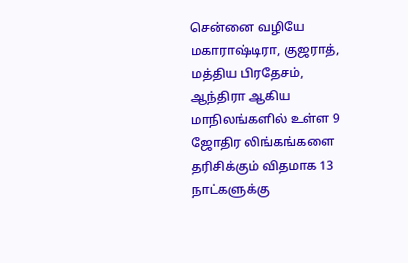சென்னை வழியே மகாராஷ்டிரா, குஜராத், மத்திய பிரதேசம், ஆந்திரா ஆகிய மாநிலங்களில் உள்ள 9 ஜோதிர லிங்கங்களை தரிசிக்கும் விதமாக 13 நாட்களுக்கு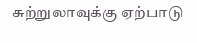சுற்றுலாவுக்கு ஏற்பாடு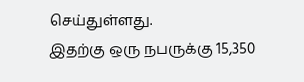செய்துள்ளது.
இதற்கு ஒரு நபருக்கு 15,350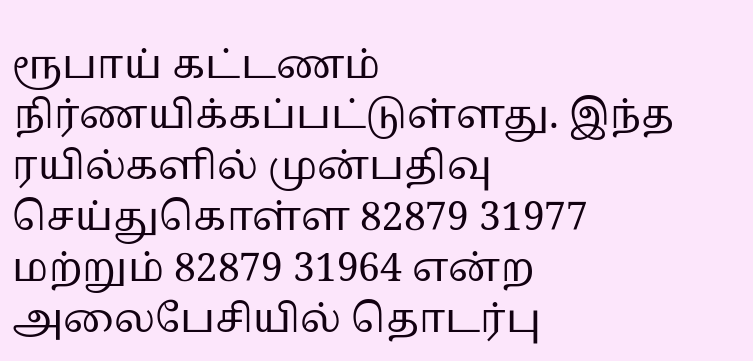ரூபாய் கட்டணம் நிர்ணயிக்கப்பட்டுள்ளது. இந்த ரயில்களில் முன்பதிவு செய்துகொள்ள 82879 31977 மற்றும் 82879 31964 என்ற அலைபேசியில் தொடர்பு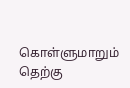கொள்ளுமாறும் தெற்கு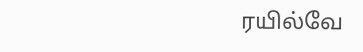ரயில்வே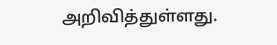அறிவித்துள்ளது.